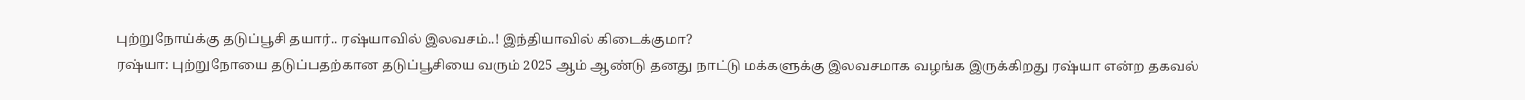புற்றுநோய்க்கு தடுப்பூசி தயார்.. ரஷ்யாவில் இலவசம்..! இந்தியாவில் கிடைக்குமா?
ரஷ்யா: புற்றுநோயை தடுப்பதற்கான தடுப்பூசியை வரும் 2025 ஆம் ஆண்டு தனது நாட்டு மக்களுக்கு இலவசமாக வழங்க இருக்கிறது ரஷ்யா என்ற தகவல்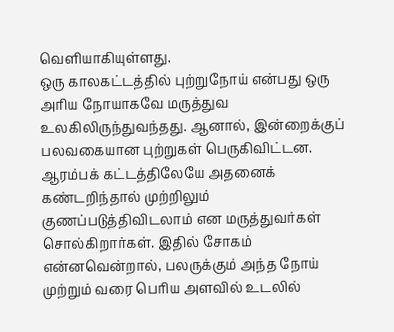வெளியாகியுள்ளது.
ஒரு காலகட்டத்தில் புற்றுநோய் என்பது ஒரு அரிய நோயாகவே மருத்துவ உலகிலிருந்துவந்தது. ஆனால், இன்றைக்குப் பலவகையான புற்றுகள் பெருகிவிட்டன. ஆரம்பக் கட்டத்திலேயே அதனைக் கண்டறிந்தால் முற்றிலும் குணப்படுத்திவிடலாம் என மருத்துவர்கள் சொல்கிறார்கள். இதில் சோகம் என்னவென்றால், பலருக்கும் அந்த நோய் முற்றும் வரை பெரிய அளவில் உடலில்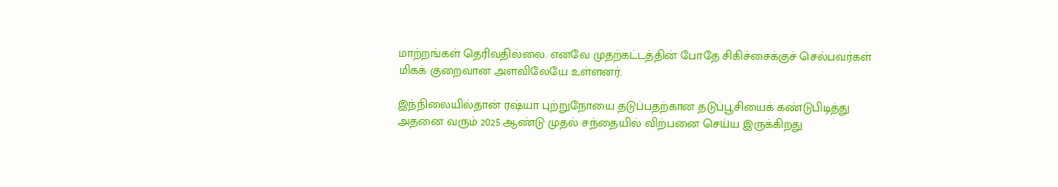மாற்றங்கள் தெரிவதில்லை. எனவே முதற்கட்டத்தின் போதே சிகிச்சைக்குச் செல்பவர்கள் மிகக் குறைவான அளவிலேயே உள்ளனர்.

இந்நிலையில்தான் ரஷ்யா புற்றுநோயை தடுப்பதற்கான தடுப்பூசியைக் கண்டுபிடித்து அதனை வரும் 2025 ஆண்டு முதல் சந்தையில் விற்பனை செய்ய இருக்கிறது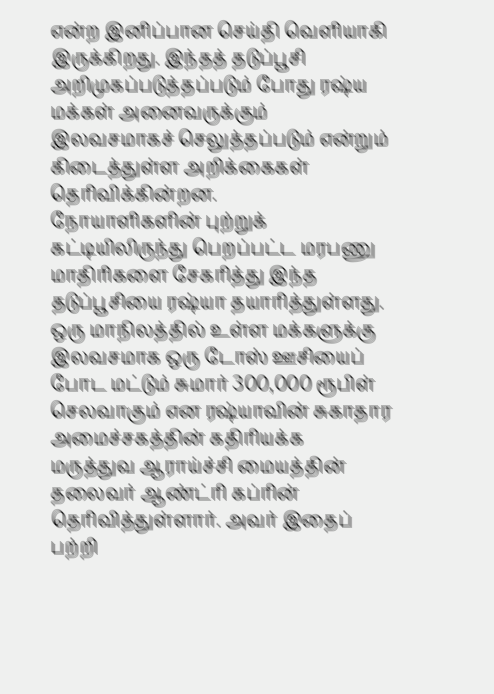என்ற இனிப்பான செய்தி வெளியாகி இருக்கிறது. இந்தத் தடுப்பூசி அறிமுகப்படுத்தப்படும் போது ரஷ்ய மக்கள் அனைவருக்கும் இலவசமாகச் செலுத்தப்படும் என்றும் கிடைத்துள்ள அறிக்கைகள் தெரிவிக்கின்றன.
நோயாளிகளின் புற்றுக் கட்டியிலிருந்து பெறப்பட்ட மரபணு மாதிரிகளை சேகரித்து இந்த தடுப்பூசியை ரஷ்யா தயாரித்துள்ளது. ஒரு மாநிலத்தில் உள்ள மக்களுக்கு இலவசமாக ஒரு டோஸ் ஊசியைப் போட மட்டும் சுமார் 300,000 ரூபிள் செலவாகும் என ரஷ்யாவின் சுகாதார அமைச்சகத்தின் கதிரியக்க மருத்துவ ஆராய்ச்சி மையத்தின் தலைவர் ஆண்ட்ரி கப்ரின் தெரிவித்துள்ளார். அவர் இதைப் பற்றி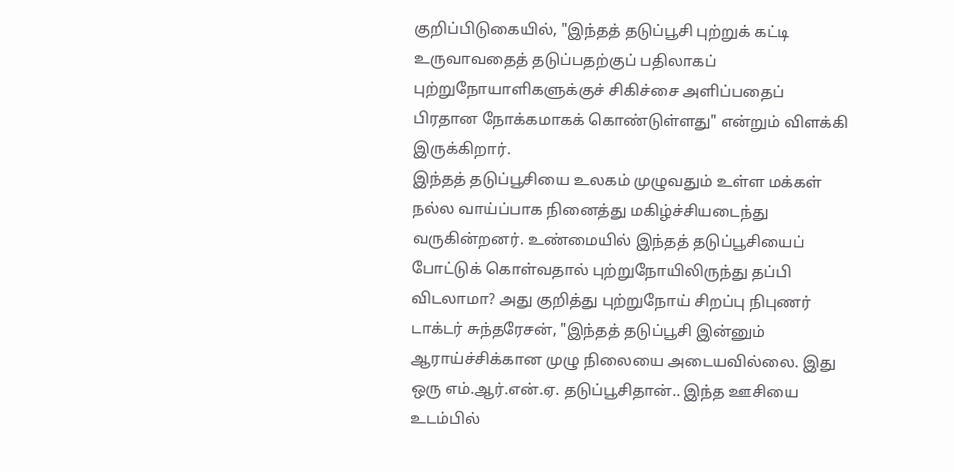குறிப்பிடுகையில், "இந்தத் தடுப்பூசி புற்றுக் கட்டி உருவாவதைத் தடுப்பதற்குப் பதிலாகப் புற்றுநோயாளிகளுக்குச் சிகிச்சை அளிப்பதைப் பிரதான நோக்கமாகக் கொண்டுள்ளது" என்றும் விளக்கி இருக்கிறார்.
இந்தத் தடுப்பூசியை உலகம் முழுவதும் உள்ள மக்கள் நல்ல வாய்ப்பாக நினைத்து மகிழ்ச்சியடைந்து வருகின்றனர். உண்மையில் இந்தத் தடுப்பூசியைப் போட்டுக் கொள்வதால் புற்றுநோயிலிருந்து தப்பி விடலாமா? அது குறித்து புற்றுநோய் சிறப்பு நிபுணர் டாக்டர் சுந்தரேசன், "இந்தத் தடுப்பூசி இன்னும் ஆராய்ச்சிக்கான முழு நிலையை அடையவில்லை. இது ஒரு எம்.ஆர்.என்.ஏ. தடுப்பூசிதான்.. இந்த ஊசியை உடம்பில்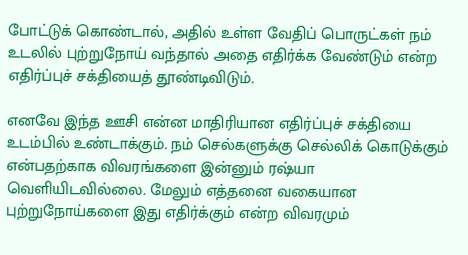போட்டுக் கொண்டால், அதில் உள்ள வேதிப் பொருட்கள் நம் உடலில் புற்றுநோய் வந்தால் அதை எதிர்க்க வேண்டும் என்ற எதிர்ப்புச் சக்தியைத் தூண்டிவிடும்.

எனவே இந்த ஊசி என்ன மாதிரியான எதிர்ப்புச் சக்தியை உடம்பில் உண்டாக்கும். நம் செல்களுக்கு செல்லிக் கொடுக்கும் என்பதற்காக விவரங்களை இன்னும் ரஷ்யா வெளியிடவில்லை. மேலும் எத்தனை வகையான புற்றுநோய்களை இது எதிர்க்கும் என்ற விவரமும்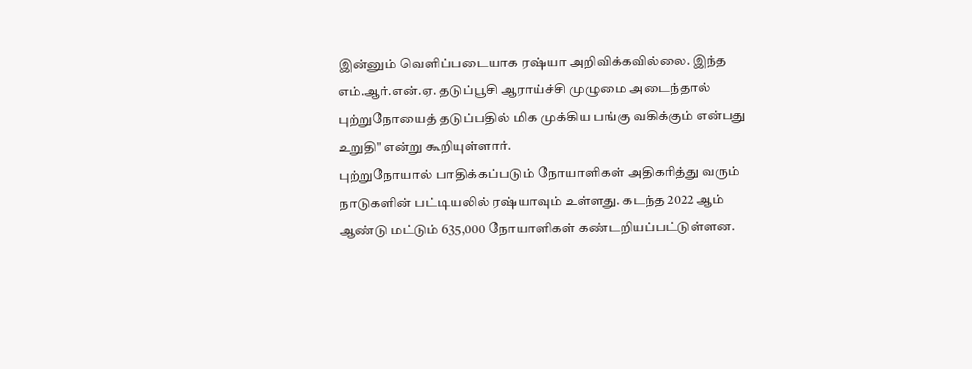இன்னும் வெளிப்படையாக ரஷ்யா அறிவிக்கவில்லை. இந்த எம்.ஆர்.என்.ஏ. தடுப்பூசி ஆராய்ச்சி முழுமை அடைந்தால் புற்றுநோயைத் தடுப்பதில் மிக முக்கிய பங்கு வகிக்கும் என்பது உறுதி" என்று கூறியுள்ளார்.
புற்றுநோயால் பாதிக்கப்படும் நோயாளிகள் அதிகரித்து வரும் நாடுகளின் பட்டியலில் ரஷ்யாவும் உள்ளது. கடந்த 2022 ஆம் ஆண்டு மட்டும் 635,000 நோயாளிகள் கண்டறியப்பட்டுள்ளன.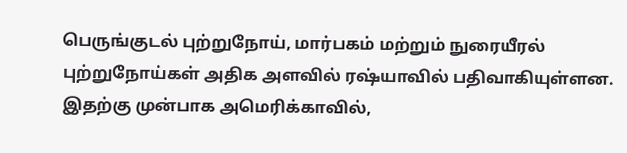பெருங்குடல் புற்றுநோய், மார்பகம் மற்றும் நுரையீரல் புற்றுநோய்கள் அதிக அளவில் ரஷ்யாவில் பதிவாகியுள்ளன. இதற்கு முன்பாக அமெரிக்காவில்,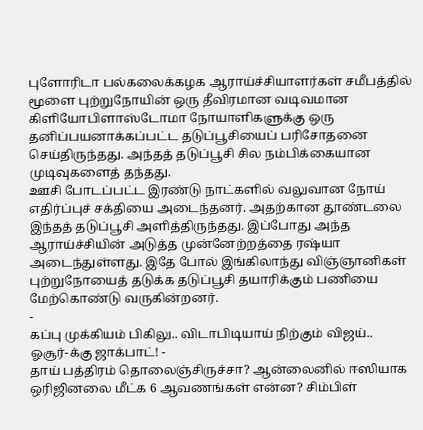புளோரிடா பல்கலைக்கழக ஆராய்ச்சியாளர்கள் சமீபத்தில் மூளை புற்றுநோயின் ஒரு தீவிரமான வடிவமான கிளியோபிளாஸ்டோமா நோயாளிகளுக்கு ஒரு தனிப்பயனாக்கப்பட்ட தடுப்பூசியைப் பரிசோதனை செய்திருந்தது. அந்தத் தடுப்பூசி சில நம்பிக்கையான முடிவுகளைத் தந்தது.
ஊசி போடப்பட்ட இரண்டு நாட்களில் வலுவான நோய் எதிர்ப்புச் சக்தியை அடைந்தனர். அதற்கான தூண்டலை இந்தத் தடுப்பூசி அளித்திருந்தது. இப்போது அந்த ஆராய்ச்சியின் அடுத்த முன்னேற்றத்தை ரஷ்யா அடைந்துள்ளது. இதே போல் இங்கிலாந்து விஞ்ஞானிகள் புற்றுநோயைத் தடுக்க தடுப்பூசி தயாரிக்கும் பணியை மேற்கொண்டு வருகின்றனர்.
-
கப்பு முக்கியம் பிகிலு.. விடாபிடியாய் நிற்கும் விஜய்.. ஓசூர்-க்கு ஜாக்பாட்! -
தாய் பத்திரம் தொலைஞ்சிருச்சா? ஆன்லைனில் ஈஸியாக ஒரிஜினலை மீட்க 6 ஆவணங்கள் என்ன? சிம்பிள்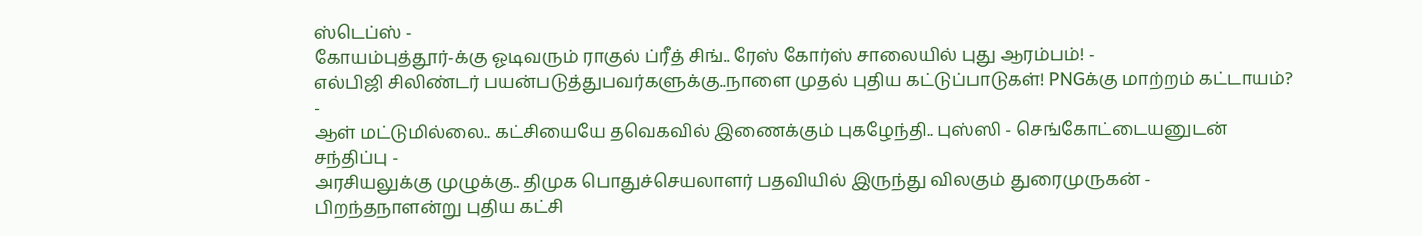ஸ்டெப்ஸ் -
கோயம்புத்தூர்-க்கு ஓடிவரும் ராகுல் ப்ரீத் சிங்.. ரேஸ் கோர்ஸ் சாலையில் புது ஆரம்பம்! -
எல்பிஜி சிலிண்டர் பயன்படுத்துபவர்களுக்கு..நாளை முதல் புதிய கட்டுப்பாடுகள்! PNGக்கு மாற்றம் கட்டாயம்? -
ஆள் மட்டுமில்லை.. கட்சியையே தவெகவில் இணைக்கும் புகழேந்தி.. புஸ்ஸி - செங்கோட்டையனுடன் சந்திப்பு -
அரசியலுக்கு முழுக்கு.. திமுக பொதுச்செயலாளர் பதவியில் இருந்து விலகும் துரைமுருகன் -
பிறந்தநாளன்று புதிய கட்சி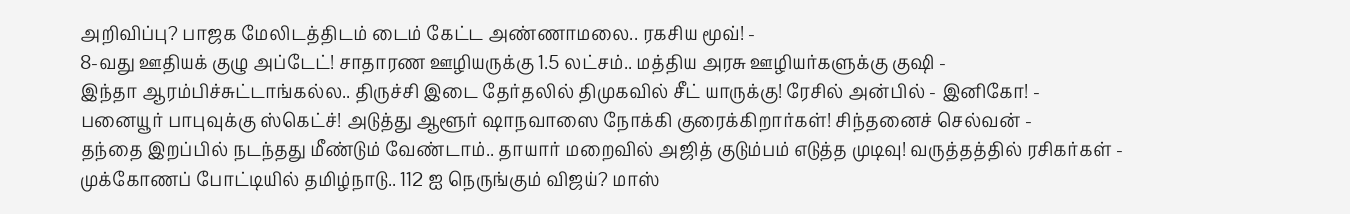அறிவிப்பு? பாஜக மேலிடத்திடம் டைம் கேட்ட அண்ணாமலை.. ரகசிய மூவ்! -
8-வது ஊதியக் குழு அப்டேட்! சாதாரண ஊழியருக்கு 1.5 லட்சம்.. மத்திய அரசு ஊழியர்களுக்கு குஷி -
இந்தா ஆரம்பிச்சுட்டாங்கல்ல.. திருச்சி இடை தேர்தலில் திமுகவில் சீட் யாருக்கு! ரேசில் அன்பில் - இனிகோ! -
பனையூர் பாபுவுக்கு ஸ்கெட்ச்! அடுத்து ஆளூர் ஷாநவாஸை நோக்கி குரைக்கிறார்கள்! சிந்தனைச் செல்வன் -
தந்தை இறப்பில் நடந்தது மீண்டும் வேண்டாம்.. தாயார் மறைவில் அஜித் குடும்பம் எடுத்த முடிவு! வருத்தத்தில் ரசிகர்கள் -
முக்கோணப் போட்டியில் தமிழ்நாடு.. 112 ஐ நெருங்கும் விஜய்? மாஸ்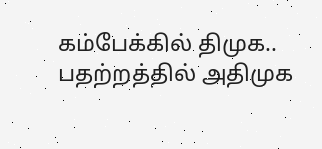கம்பேக்கில் திமுக.. பதற்றத்தில் அதிமுக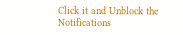Click it and Unblock the Notifications